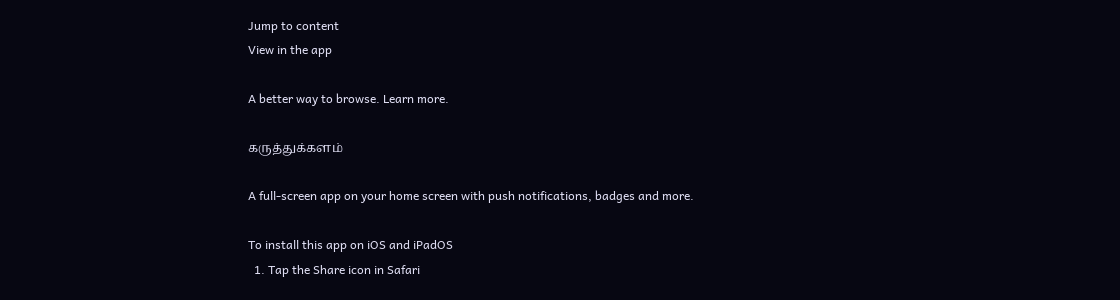Jump to content
View in the app

A better way to browse. Learn more.

கருத்துக்களம்

A full-screen app on your home screen with push notifications, badges and more.

To install this app on iOS and iPadOS
  1. Tap the Share icon in Safari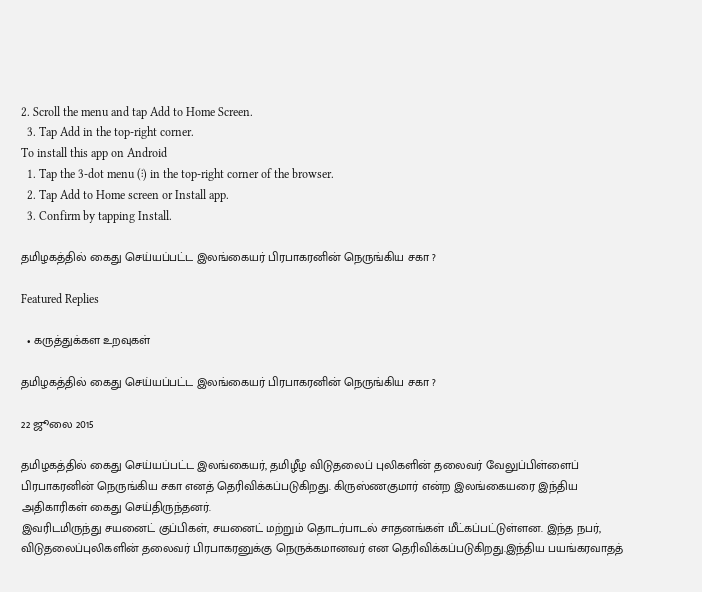2. Scroll the menu and tap Add to Home Screen.
  3. Tap Add in the top-right corner.
To install this app on Android
  1. Tap the 3-dot menu (⋮) in the top-right corner of the browser.
  2. Tap Add to Home screen or Install app.
  3. Confirm by tapping Install.

தமிழகத்தில் கைது செய்யப்பட்ட இலங்கையர் பிரபாகரனின் நெருங்கிய சகா ?

Featured Replies

  • கருத்துக்கள உறவுகள்

தமிழகத்தில் கைது செய்யப்பட்ட இலங்கையர் பிரபாகரனின் நெருங்கிய சகா ?

22 ஜூலை 2015

தமிழகத்தில் கைது செய்யப்பட்ட இலங்கையர், தமிழீழ விடுதலைப் புலிகளின் தலைவர் வேலுப்பிள்ளைப் பிரபாகரனின் நெருங்கிய சகா எனத் தெரிவிக்கப்படுகிறது. கிருஸ்ணகுமார் என்ற இலங்கையரை இந்திய அதிகாரிகள் கைது செய்திருந்தனர்.
இவரிடமிருந்து சயனைட் குப்பிகள், சயனைட் மற்றும் தொடர்பாடல் சாதனங்கள் மீட்கப்பட்டுள்ளன. இந்த நபர், விடுதலைப்புலிகளின் தலைவர் பிரபாகரனுக்கு நெருக்கமானவர் என தெரிவிக்கப்படுகிறது.இந்திய பயங்கரவாதத்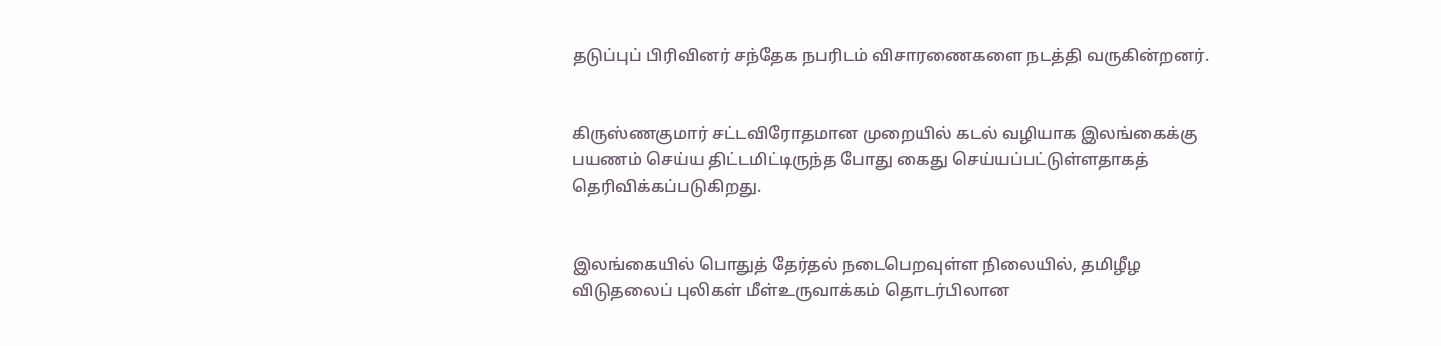தடுப்புப் பிரிவினர் சந்தேக நபரிடம் விசாரணைகளை நடத்தி வருகின்றனர்.


கிருஸ்ணகுமார் சட்டவிரோதமான முறையில் கடல் வழியாக இலங்கைக்கு பயணம் செய்ய திட்டமிட்டிருந்த போது கைது செய்யப்பட்டுள்ளதாகத் தெரிவிக்கப்படுகிறது.


இலங்கையில் பொதுத் தேர்தல் நடைபெறவுள்ள நிலையில், தமிழீழ விடுதலைப் புலிகள் மீள்உருவாக்கம் தொடர்பிலான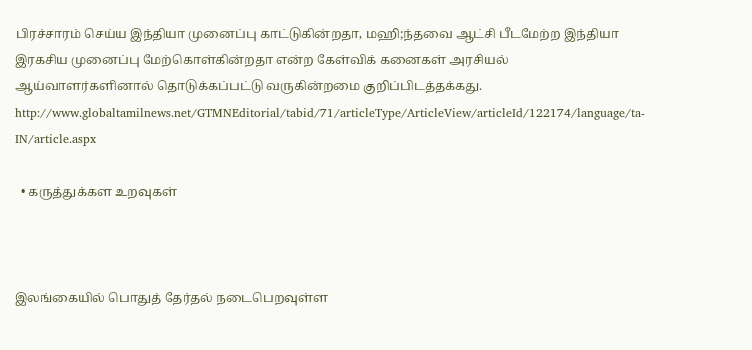பிரச்சாரம் செய்ய இந்தியா முனைப்பு காட்டுகின்றதா, மஹி;ந்தவை ஆட்சி பீடமேற்ற இந்தியா இரகசிய முனைப்பு மேற்கொள்கின்றதா என்ற கேள்விக் கனைகள் அரசியல் ஆய்வாளர்களினால் தொடுக்கப்பட்டு வருகின்றமை குறிப்பிடத்தக்கது.
http://www.globaltamilnews.net/GTMNEditorial/tabid/71/articleType/ArticleView/articleId/122174/language/ta-IN/article.aspx

  • கருத்துக்கள உறவுகள்



இலங்கையில் பொதுத் தேர்தல் நடைபெறவுள்ள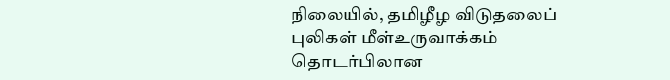நிலையில், தமிழீழ விடுதலைப் புலிகள் மீள்உருவாக்கம் தொடர்பிலான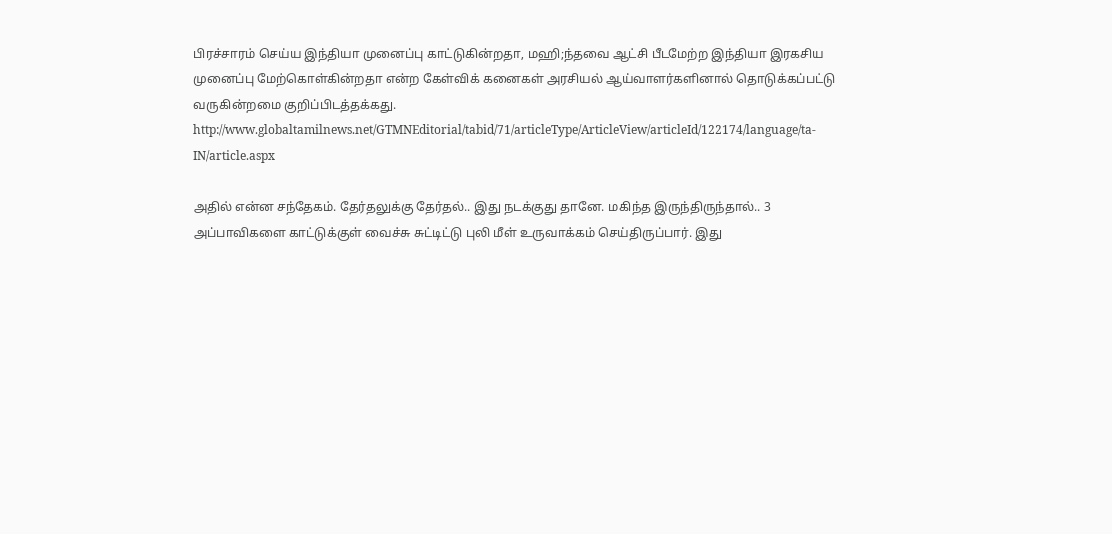பிரச்சாரம் செய்ய இந்தியா முனைப்பு காட்டுகின்றதா, மஹி;ந்தவை ஆட்சி பீடமேற்ற இந்தியா இரகசிய முனைப்பு மேற்கொள்கின்றதா என்ற கேள்விக் கனைகள் அரசியல் ஆய்வாளர்களினால் தொடுக்கப்பட்டு வருகின்றமை குறிப்பிடத்தக்கது.
http://www.globaltamilnews.net/GTMNEditorial/tabid/71/articleType/ArticleView/articleId/122174/language/ta-IN/article.aspx

அதில் என்ன சந்தேகம். தேர்தலுக்கு தேர்தல்.. இது நடக்குது தானே. மகிந்த இருந்திருந்தால்.. 3 அப்பாவிகளை காட்டுக்குள் வைச்சு சுட்டிட்டு புலி மீள் உருவாக்கம் செய்திருப்பார். இது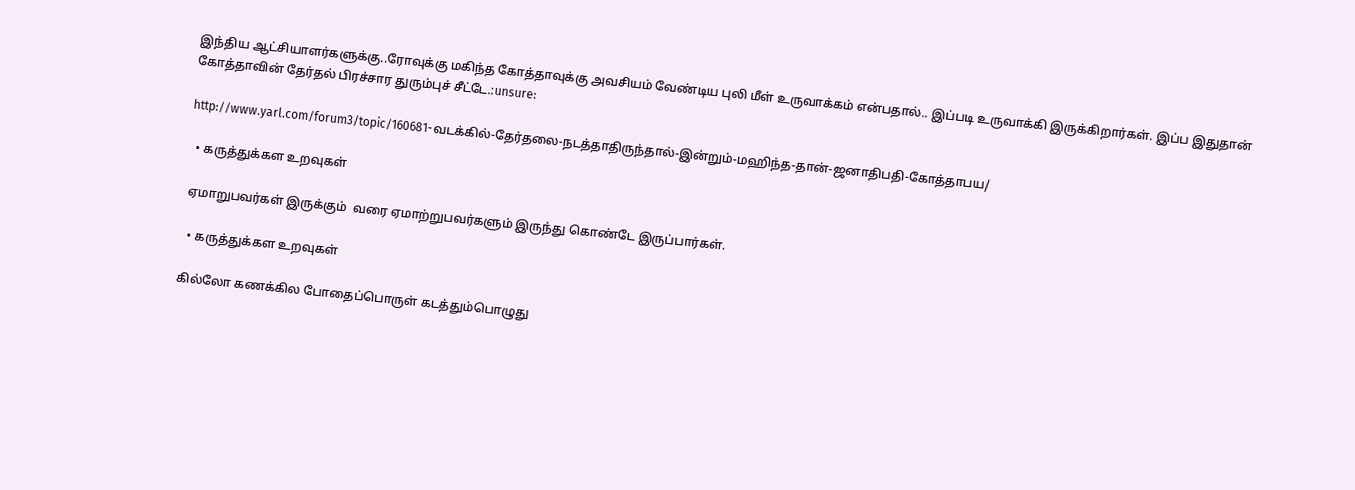இந்திய ஆட்சியாளர்களுக்கு..ரோவுக்கு மகிந்த கோத்தாவுக்கு அவசியம் வேண்டிய புலி மீள் உருவாக்கம் என்பதால்.. இப்படி உருவாக்கி இருக்கிறார்கள். இப்ப இதுதான் கோத்தாவின் தேர்தல் பிரச்சார துரும்புச் சீட்டே.:unsure:

http://www.yarl.com/forum3/topic/160681-வடக்கில்-தேர்தலை-நடத்தாதிருந்தால்-இன்றும்-மஹிந்த-தான்-ஜனாதிபதி-கோத்தாபய/

  • கருத்துக்கள உறவுகள்

 ஏமாறுபவர்கள் இருக்கும்  வரை ஏமாற்றுபவர்களும் இருந்து கொண்டே இருப்பார்கள்.

  • கருத்துக்கள உறவுகள்

கில்லோ கணக்கில போதைப்பொருள் கடத்தும்பொழுது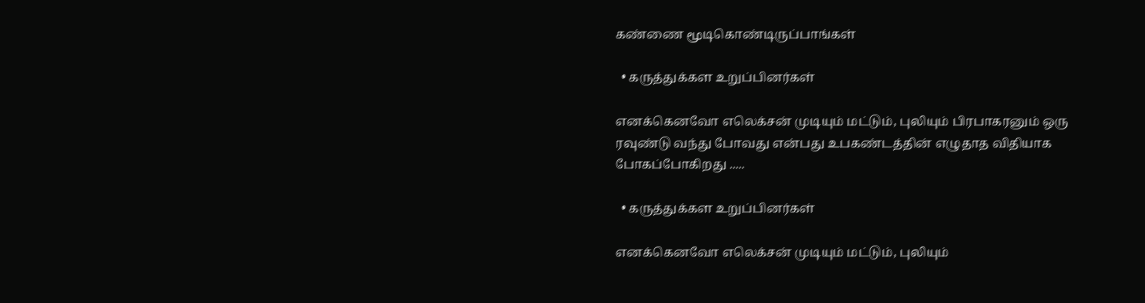கண்ணை மூடிகொண்டிருப்பாங்கள்

  • கருத்துக்கள உறுப்பினர்கள்

எனக்கெனவோ எலெக்சன் முடியும் மட்டும், புலியும் பிரபாகரனும் ஒரு ரவுண்டு வந்து போவது என்பது உபகண்டத்தின் எழுதாத விதியாக போகப்போகிறது .....

  • கருத்துக்கள உறுப்பினர்கள்

எனக்கெனவோ எலெக்சன் முடியும் மட்டும், புலியும்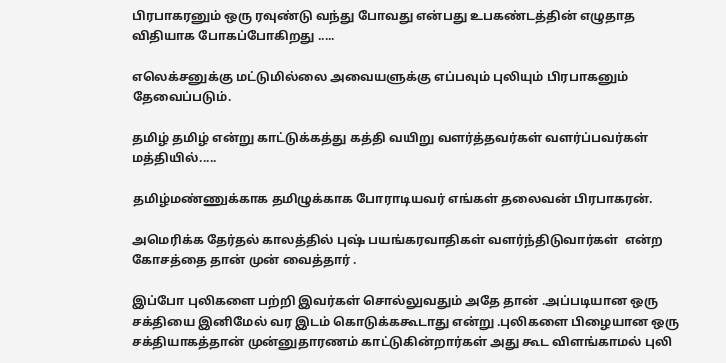பிரபாகரனும் ஒரு ரவுண்டு வந்து போவது என்பது உபகண்டத்தின் எழுதாத விதியாக போகப்போகிறது .....

எலெக்சனுக்கு மட்டுமில்லை அவையளுக்கு எப்பவும் புலியும் பிரபாகனும் தேவைப்படும்.

தமிழ் தமிழ் என்று காட்டுக்கத்து கத்தி வயிறு வளர்த்தவர்கள் வளர்ப்பவர்கள் மத்தியில்.....

தமிழ்மண்ணுக்காக தமிழுக்காக போராடியவர் எங்கள் தலைவன் பிரபாகரன்.

அமெரிக்க தேர்தல் காலத்தில் புஷ் பயங்கரவாதிகள் வளர்ந்திடுவார்கள்  என்ற கோசத்தை தான் முன் வைத்தார் .

இப்போ புலிகளை பற்றி இவர்கள் சொல்லுவதும் அதே தான் .அப்படியான ஒரு சக்தியை இனிமேல் வர இடம் கொடுக்ககூடாது என்று .புலிகளை பிழையான ஒரு சக்தியாகத்தான் முன்னுதாரணம் காட்டுகின்றார்கள் அது கூட விளங்காமல் புலி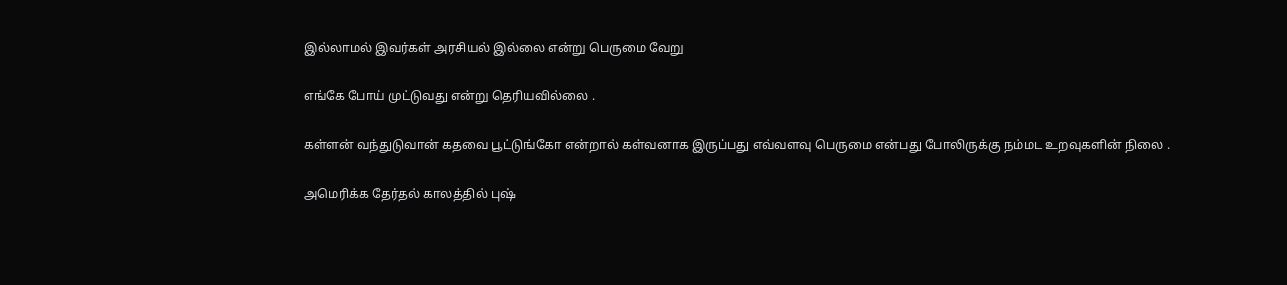இல்லாமல் இவர்கள் அரசியல் இல்லை என்று பெருமை வேறு

எங்கே போய் முட்டுவது என்று தெரியவில்லை .

கள்ளன் வந்துடுவான் கதவை பூட்டுங்கோ என்றால் கள்வனாக இருப்பது எவ்வளவு பெருமை என்பது போலிருக்கு நம்மட உறவுகளின் நிலை .

அமெரிக்க தேர்தல் காலத்தில் புஷ்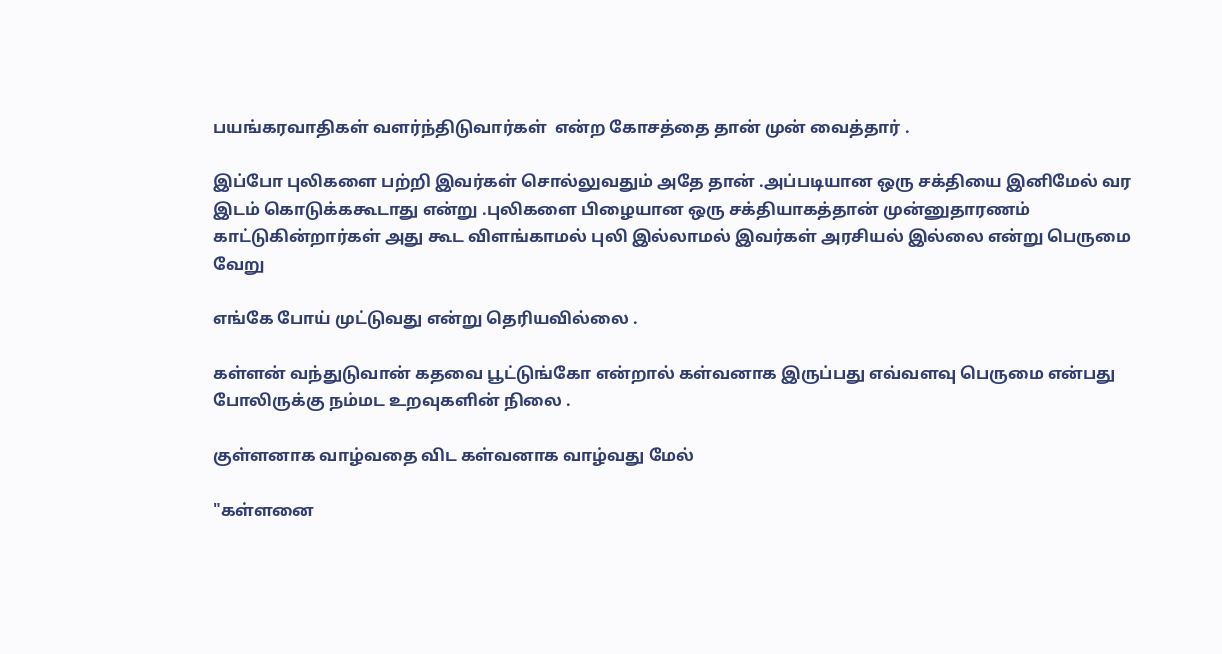பயங்கரவாதிகள் வளர்ந்திடுவார்கள்  என்ற கோசத்தை தான் முன் வைத்தார் .

இப்போ புலிகளை பற்றி இவர்கள் சொல்லுவதும் அதே தான் .அப்படியான ஒரு சக்தியை இனிமேல் வர இடம் கொடுக்ககூடாது என்று .புலிகளை பிழையான ஒரு சக்தியாகத்தான் முன்னுதாரணம் காட்டுகின்றார்கள் அது கூட விளங்காமல் புலி இல்லாமல் இவர்கள் அரசியல் இல்லை என்று பெருமை வேறு

எங்கே போய் முட்டுவது என்று தெரியவில்லை .

கள்ளன் வந்துடுவான் கதவை பூட்டுங்கோ என்றால் கள்வனாக இருப்பது எவ்வளவு பெருமை என்பது போலிருக்கு நம்மட உறவுகளின் நிலை .

குள்ளனாக வாழ்வதை விட கள்வனாக வாழ்வது மேல்

"கள்ளனை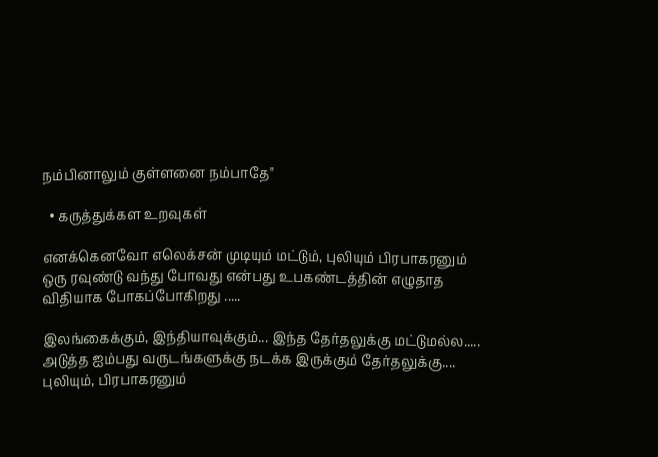நம்பினாலும் குள்ளனை நம்பாதே"

  • கருத்துக்கள உறவுகள்

எனக்கெனவோ எலெக்சன் முடியும் மட்டும், புலியும் பிரபாகரனும் ஒரு ரவுண்டு வந்து போவது என்பது உபகண்டத்தின் எழுதாத விதியாக போகப்போகிறது .....

இலங்கைக்கும், இந்தியாவுக்கும்... இந்த தேர்தலுக்கு மட்டுமல்ல.....
அடுத்த ஐம்பது வருடங்களுக்கு நடக்க இருக்கும் தேர்தலுக்கு....
புலியும், பிரபாகரனும்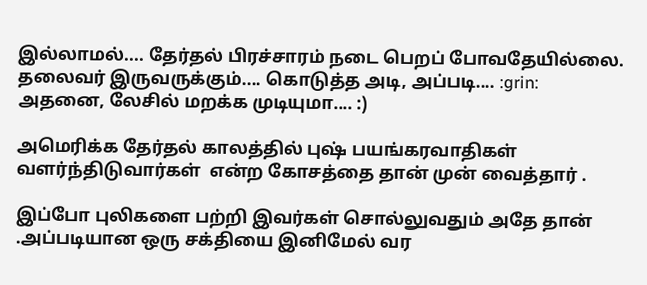இல்லாமல்.... தேர்தல் பிரச்சாரம் நடை பெறப் போவதேயில்லை.
தலைவர் இருவருக்கும்.... கொடுத்த அடி, அப்படி.... :grin:
அதனை, லேசில் மறக்க முடியுமா.... :)

அமெரிக்க தேர்தல் காலத்தில் புஷ் பயங்கரவாதிகள் வளர்ந்திடுவார்கள்  என்ற கோசத்தை தான் முன் வைத்தார் .

இப்போ புலிகளை பற்றி இவர்கள் சொல்லுவதும் அதே தான் .அப்படியான ஒரு சக்தியை இனிமேல் வர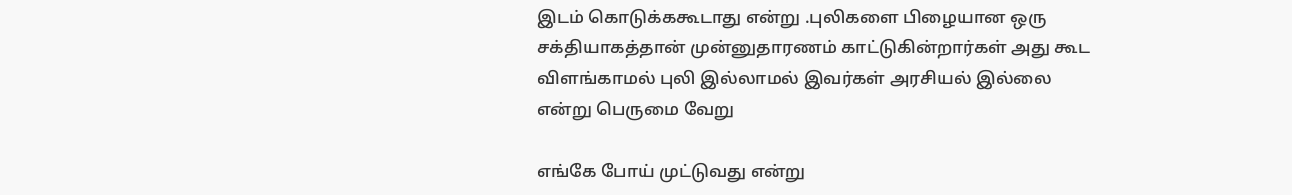இடம் கொடுக்ககூடாது என்று .புலிகளை பிழையான ஒரு சக்தியாகத்தான் முன்னுதாரணம் காட்டுகின்றார்கள் அது கூட விளங்காமல் புலி இல்லாமல் இவர்கள் அரசியல் இல்லை என்று பெருமை வேறு

எங்கே போய் முட்டுவது என்று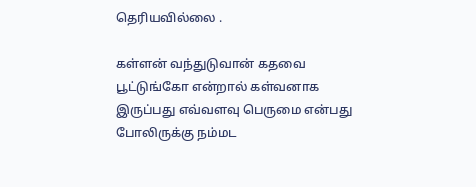தெரியவில்லை .

கள்ளன் வந்துடுவான் கதவை பூட்டுங்கோ என்றால் கள்வனாக இருப்பது எவ்வளவு பெருமை என்பது போலிருக்கு நம்மட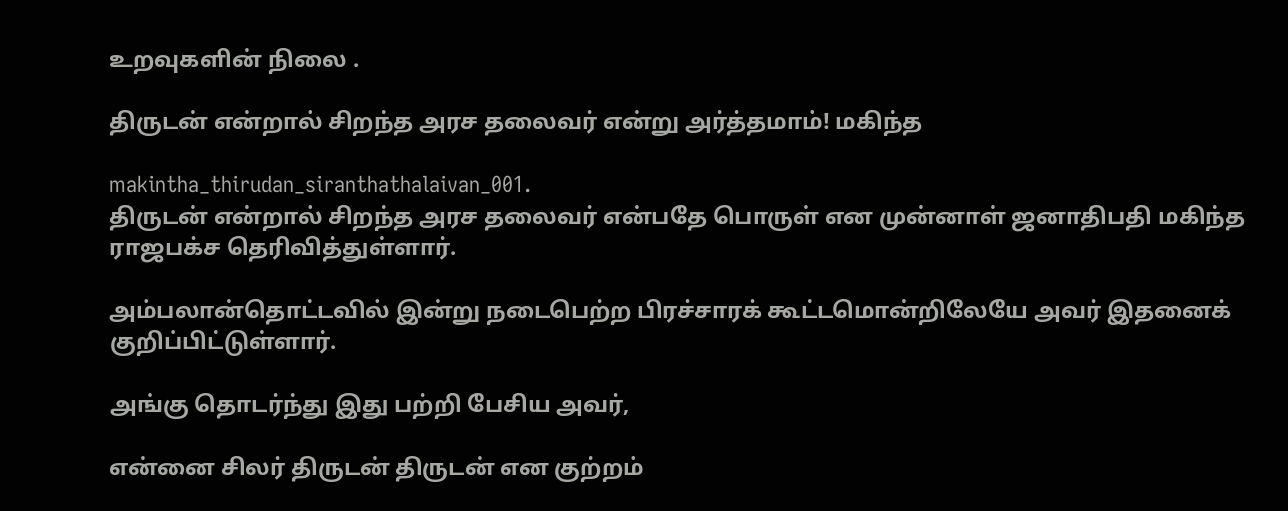உறவுகளின் நிலை .

திருடன் என்றால் சிறந்த அரச தலைவர் என்று அர்த்தமாம்! மகிந்த

makintha_thirudan_siranthathalaivan_001.
திருடன் என்றால் சிறந்த அரச தலைவர் என்பதே பொருள் என முன்னாள் ஜனாதிபதி மகிந்த ராஜபக்ச தெரிவித்துள்ளார்.

அம்பலான்தொட்டவில் இன்று நடைபெற்ற பிரச்சாரக் கூட்டமொன்றிலேயே அவர் இதனைக் குறிப்பிட்டுள்ளார்.

அங்கு தொடர்ந்து இது பற்றி பேசிய அவர்,

என்னை சிலர் திருடன் திருடன் என குற்றம்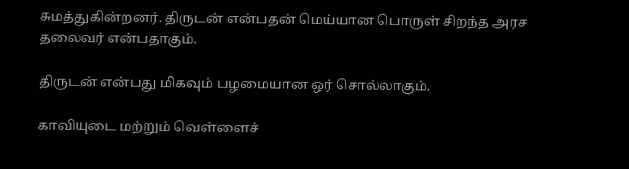சுமத்துகின்றனர். திருடன் என்பதன் மெய்யான பொருள் சிறந்த அரச தலைவர் என்பதாகும்.

திருடன் என்பது மிகவும் பழமையான ஒர் சொல்லாகும்.

காவியுடை மற்றும் வெள்ளைச்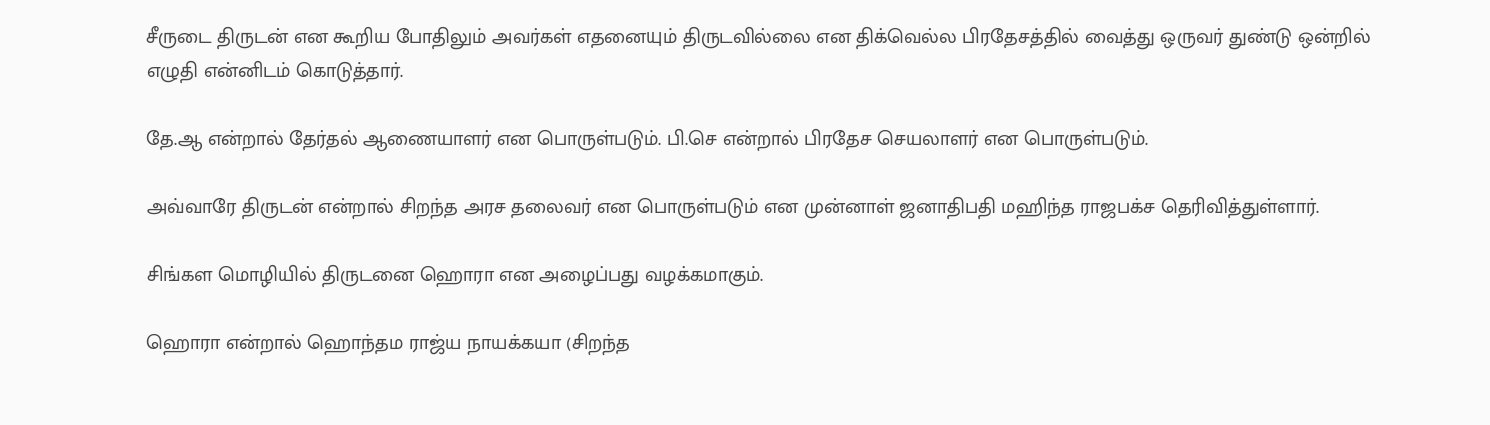சீருடை திருடன் என கூறிய போதிலும் அவர்கள் எதனையும் திருடவில்லை என திக்வெல்ல பிரதேசத்தில் வைத்து ஒருவர் துண்டு ஒன்றில் எழுதி என்னிடம் கொடுத்தார்.

தே.ஆ என்றால் தேர்தல் ஆணையாளர் என பொருள்படும். பி.செ என்றால் பிரதேச செயலாளர் என பொருள்படும்.

அவ்வாரே திருடன் என்றால் சிறந்த அரச தலைவர் என பொருள்படும் என முன்னாள் ஜனாதிபதி மஹிந்த ராஜபக்ச தெரிவித்துள்ளார்.

சிங்கள மொழியில் திருடனை ஹொரா என அழைப்பது வழக்கமாகும்.

ஹொரா என்றால் ஹொந்தம ராஜ்ய நாயக்கயா (சிறந்த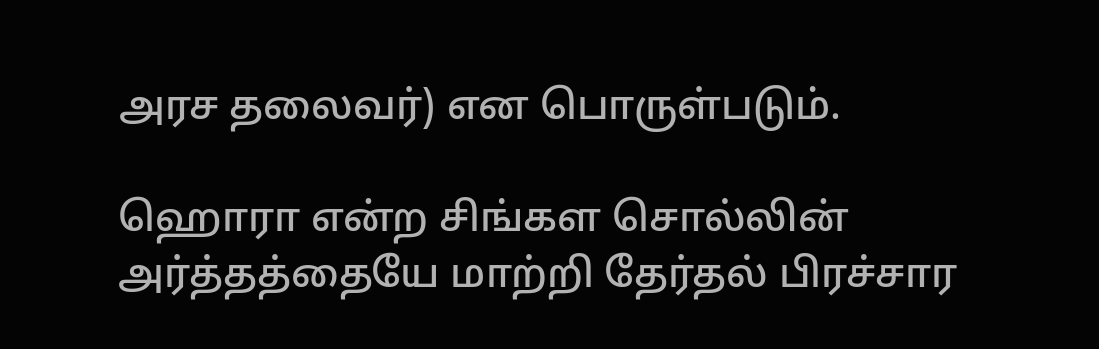அரச தலைவர்) என பொருள்படும்.

ஹொரா என்ற சிங்கள சொல்லின் அர்த்தத்தையே மாற்றி தேர்தல் பிரச்சார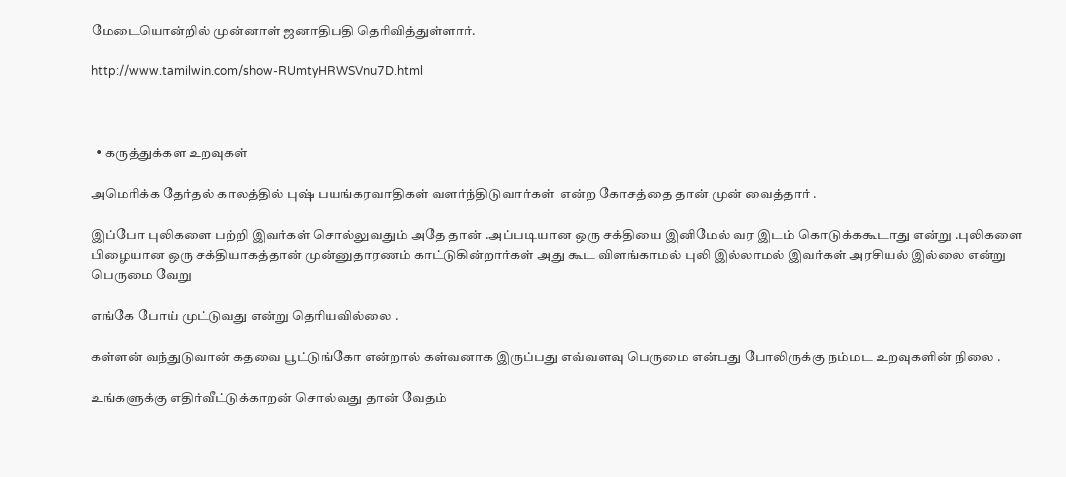மேடையொன்றில் முன்னாள் ஜனாதிபதி தெரிவித்துள்ளார்.

http://www.tamilwin.com/show-RUmtyHRWSVnu7D.html



  • கருத்துக்கள உறவுகள்

அமெரிக்க தேர்தல் காலத்தில் புஷ் பயங்கரவாதிகள் வளர்ந்திடுவார்கள்  என்ற கோசத்தை தான் முன் வைத்தார் .

இப்போ புலிகளை பற்றி இவர்கள் சொல்லுவதும் அதே தான் .அப்படியான ஒரு சக்தியை இனிமேல் வர இடம் கொடுக்ககூடாது என்று .புலிகளை பிழையான ஒரு சக்தியாகத்தான் முன்னுதாரணம் காட்டுகின்றார்கள் அது கூட விளங்காமல் புலி இல்லாமல் இவர்கள் அரசியல் இல்லை என்று பெருமை வேறு

எங்கே போய் முட்டுவது என்று தெரியவில்லை .

கள்ளன் வந்துடுவான் கதவை பூட்டுங்கோ என்றால் கள்வனாக இருப்பது எவ்வளவு பெருமை என்பது போலிருக்கு நம்மட உறவுகளின் நிலை .

உங்களுக்கு எதிர்வீட்டுக்காறன் சொல்வது தான் வேதம்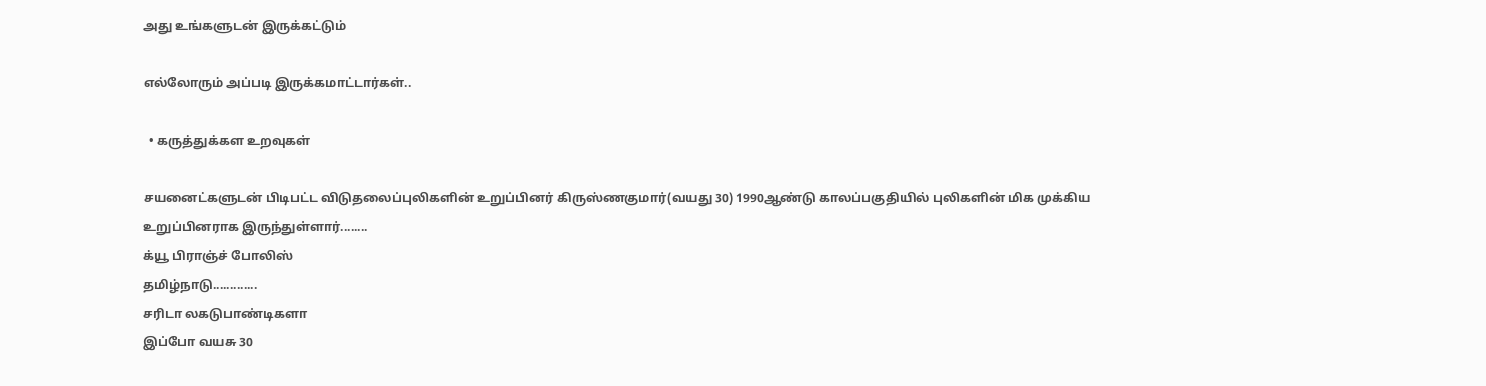அது உங்களுடன் இருக்கட்டும்

எல்லோரும் அப்படி இருக்கமாட்டார்கள்..

  • கருத்துக்கள உறவுகள்

சயனைட்களுடன் பிடிபட்ட விடுதலைப்புலிகளின் உறுப்பினர் கிருஸ்ணகுமார்(வயது 30) 1990ஆண்டு காலப்பகுதியில் புலிகளின் மிக முக்கிய உறுப்பினராக இருந்துள்ளார்........
க்யூ பிராஞ்ச் போலிஸ்
தமிழ்நாடு.............
சரிடா லகடுபாண்டிகளா
இப்போ வயசு 30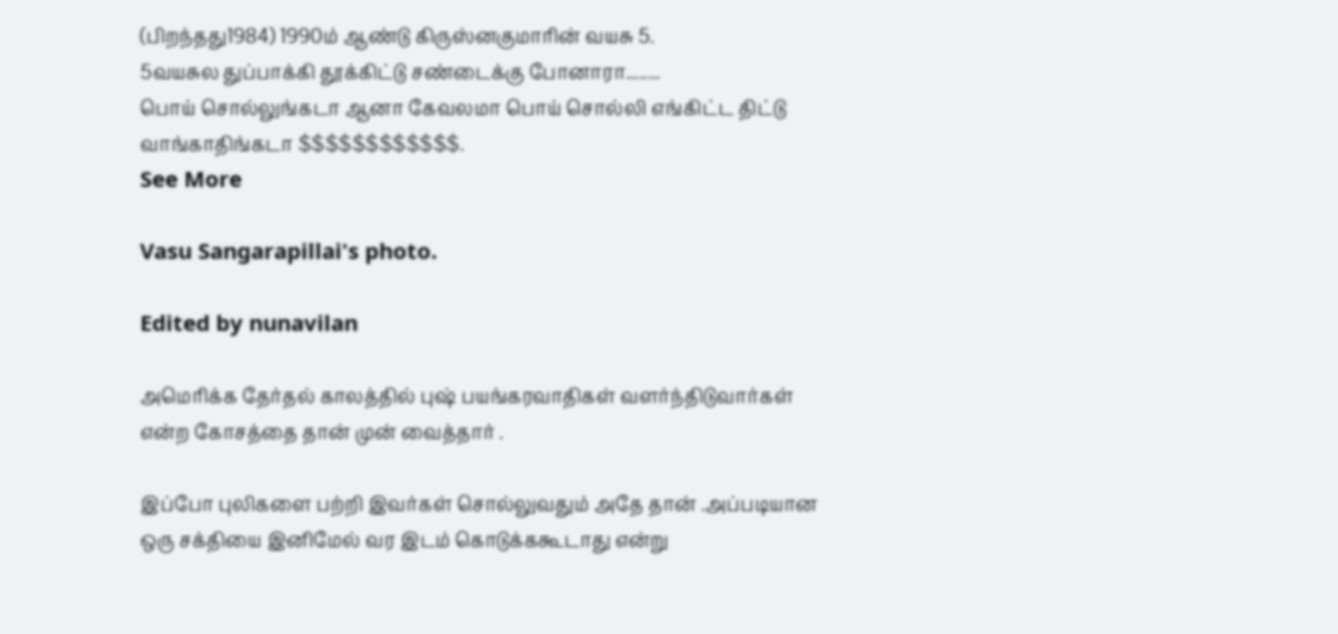(பிறந்தது1984) 1990ம் ஆண்டு கிருஸ்னகுமாரின் வயசு 5.
5வயசுல துப்பாக்கி தூக்கிட்டு சண்டைக்கு போனாரா........
பொய் சொல்லுங்கடா ஆனா கேவலமா பொய் சொல்லி எங்கிட்ட திட்டு வாங்காதிங்கடா $$$$$$$$$$$$.
See More

Vasu Sangarapillai's photo.

Edited by nunavilan

அமெரிக்க தேர்தல் காலத்தில் புஷ் பயங்கரவாதிகள் வளர்ந்திடுவார்கள்  என்ற கோசத்தை தான் முன் வைத்தார் .

இப்போ புலிகளை பற்றி இவர்கள் சொல்லுவதும் அதே தான் .அப்படியான ஒரு சக்தியை இனிமேல் வர இடம் கொடுக்ககூடாது என்று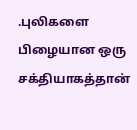.புலிகளை பிழையான ஒரு சக்தியாகத்தான்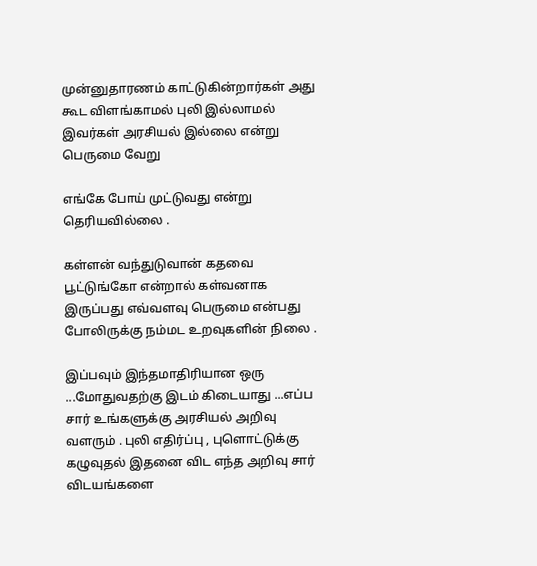முன்னுதாரணம் காட்டுகின்றார்கள் அது கூட விளங்காமல் புலி இல்லாமல் இவர்கள் அரசியல் இல்லை என்று பெருமை வேறு

எங்கே போய் முட்டுவது என்று தெரியவில்லை .

கள்ளன் வந்துடுவான் கதவை பூட்டுங்கோ என்றால் கள்வனாக இருப்பது எவ்வளவு பெருமை என்பது போலிருக்கு நம்மட உறவுகளின் நிலை .

இப்பவும் இந்தமாதிரியான ஒரு ...மோதுவதற்கு இடம் கிடையாது ...எப்ப சார் உங்களுக்கு அரசியல் அறிவு வளரும் . புலி எதிர்ப்பு , புளொட்டுக்கு கழுவுதல் இதனை விட எந்த அறிவு சார் விடயங்களை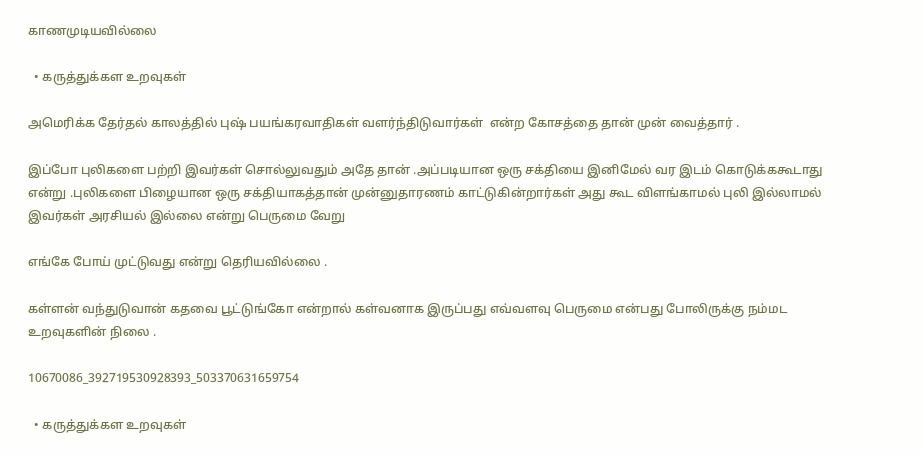காணமுடியவில்லை

  • கருத்துக்கள உறவுகள்

அமெரிக்க தேர்தல் காலத்தில் புஷ் பயங்கரவாதிகள் வளர்ந்திடுவார்கள்  என்ற கோசத்தை தான் முன் வைத்தார் .

இப்போ புலிகளை பற்றி இவர்கள் சொல்லுவதும் அதே தான் .அப்படியான ஒரு சக்தியை இனிமேல் வர இடம் கொடுக்ககூடாது என்று .புலிகளை பிழையான ஒரு சக்தியாகத்தான் முன்னுதாரணம் காட்டுகின்றார்கள் அது கூட விளங்காமல் புலி இல்லாமல் இவர்கள் அரசியல் இல்லை என்று பெருமை வேறு

எங்கே போய் முட்டுவது என்று தெரியவில்லை .

கள்ளன் வந்துடுவான் கதவை பூட்டுங்கோ என்றால் கள்வனாக இருப்பது எவ்வளவு பெருமை என்பது போலிருக்கு நம்மட உறவுகளின் நிலை .

10670086_392719530928393_503370631659754

  • கருத்துக்கள உறவுகள்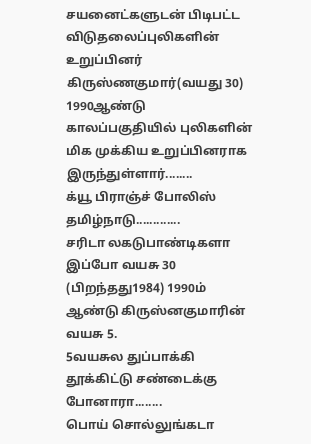சயனைட்களுடன் பிடிபட்ட விடுதலைப்புலிகளின் உறுப்பினர் கிருஸ்ணகுமார்(வயது 30) 1990ஆண்டு காலப்பகுதியில் புலிகளின் மிக முக்கிய உறுப்பினராக இருந்துள்ளார்........
க்யூ பிராஞ்ச் போலிஸ்
தமிழ்நாடு.............
சரிடா லகடுபாண்டிகளா
இப்போ வயசு 30 (பிறந்தது1984) 1990ம் ஆண்டு கிருஸ்னகுமாரின் வயசு 5.
5வயசுல துப்பாக்கி தூக்கிட்டு சண்டைக்கு போனாரா........
பொய் சொல்லுங்கடா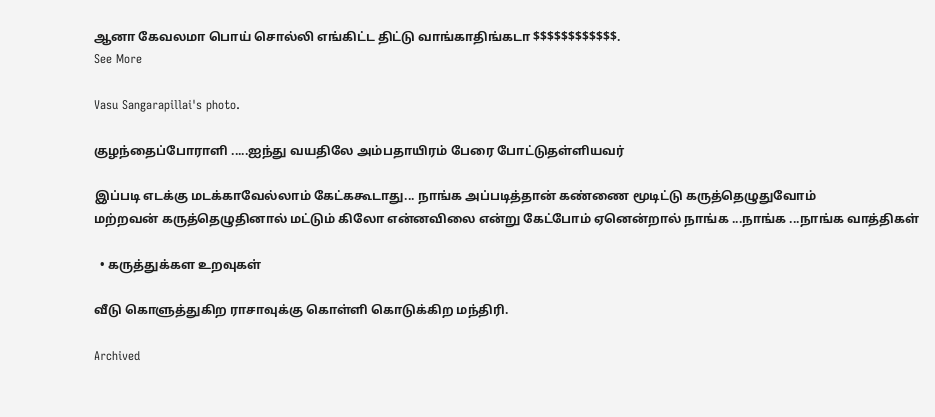ஆனா கேவலமா பொய் சொல்லி எங்கிட்ட திட்டு வாங்காதிங்கடா $$$$$$$$$$$$.
See More

Vasu Sangarapillai's photo.

குழந்தைப்போராளி .....ஐந்து வயதிலே அம்பதாயிரம் பேரை போட்டுதள்ளியவர்

இப்படி எடக்கு மடக்காவேல்லாம் கேட்ககூடாது... நாங்க அப்படித்தான் கண்ணை மூடிட்டு கருத்தெழுதுவோம்
மற்றவன் கருத்தெழுதினால் மட்டும் கிலோ என்னவிலை என்று கேட்போம் ஏனென்றால் நாங்க ...நாங்க ...நாங்க வாத்திகள்

  • கருத்துக்கள உறவுகள்

வீடு கொளுத்துகிற ராசாவுக்கு கொள்ளி கொடுக்கிற மந்திரி.

Archived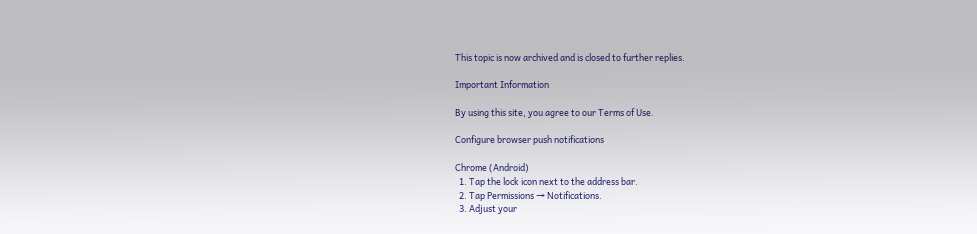This topic is now archived and is closed to further replies.

Important Information

By using this site, you agree to our Terms of Use.

Configure browser push notifications

Chrome (Android)
  1. Tap the lock icon next to the address bar.
  2. Tap Permissions → Notifications.
  3. Adjust your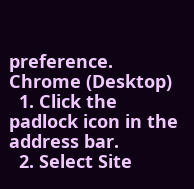preference.
Chrome (Desktop)
  1. Click the padlock icon in the address bar.
  2. Select Site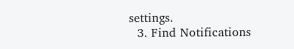settings.
  3. Find Notifications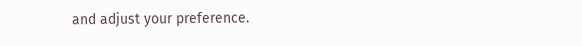and adjust your preference.